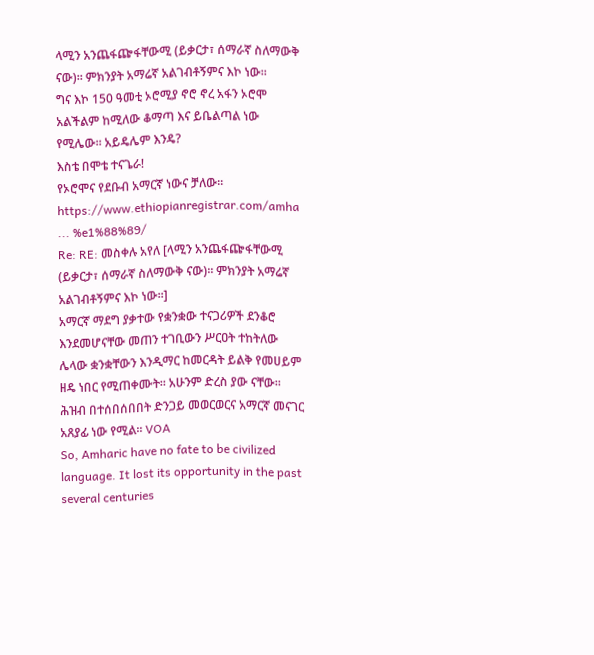ላሚን አንጨፋጬፋቸውሚ (ይቃርታ፣ ሰማራኛ ስለማውቅ ናው)፡፡ ምክንያት አማሬኛ አልገብቶኝምና እኮ ነው፡፡
ግና እኮ 150 ዓመቲ ኦሮሚያ ኖሮ ኖረ አፋን ኦሮሞ አልችልም ከሚለው ቆማጣ እና ይቤልጣል ነው የሚሌው፡፡ አይዴሌም እንዴ?
እስቴ በሞቴ ተናጌራ!
የኦሮሞና የደቡብ አማርኛ ነውና ቻለው፡፡
https://www.ethiopianregistrar.com/amha ... %e1%88%89/
Re: RE: መስቀሉ አየለ [ላሚን አንጨፋጬፋቸውሚ (ይቃርታ፣ ሰማራኛ ስለማውቅ ናው)፡፡ ምክንያት አማሬኛ አልገብቶኝምና እኮ ነው፡፡]
አማርኛ ማደግ ያቃተው የቋንቋው ተናጋሪዎች ደንቆሮ እንደመሆናቸው መጠን ተገቢውን ሥርዐት ተከትለው ሌላው ቋንቋቸውን እንዲማር ከመርዳት ይልቅ የመሀይም ዘዴ ነበር የሚጠቀሙት። አሁንም ድረስ ያው ናቸው።
ሕዝብ በተሰበሰበበት ድንጋይ መወርወርና አማርኛ መናገር አጸያፊ ነው የሚል፡፡ VOA
So, Amharic have no fate to be civilized language. It lost its opportunity in the past several centuries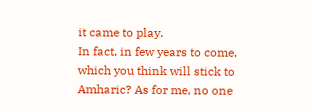it came to play.
In fact, in few years to come, which you think will stick to Amharic? As for me, no one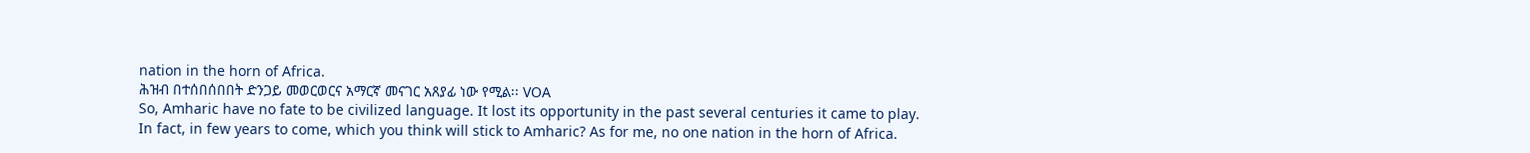nation in the horn of Africa.
ሕዝብ በተሰበሰበበት ድንጋይ መወርወርና አማርኛ መናገር አጸያፊ ነው የሚል፡፡ VOA
So, Amharic have no fate to be civilized language. It lost its opportunity in the past several centuries it came to play.
In fact, in few years to come, which you think will stick to Amharic? As for me, no one nation in the horn of Africa.